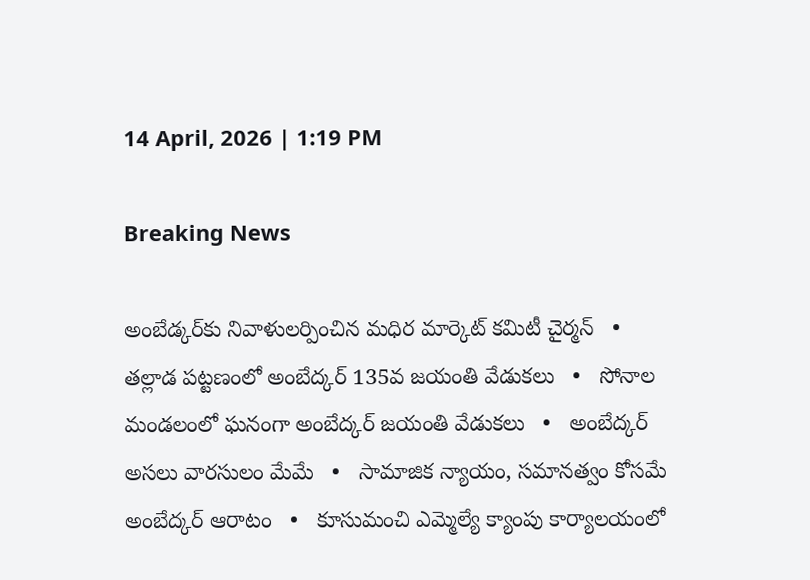14 April, 2026 | 1:19 PM

Breaking News

అంబేడ్కర్‌కు నివాళులర్పించిన మధిర మార్కెట్ కమిటీ చైర్మన్   •   తల్లాడ పట్టణంలో అంబేద్కర్ 135వ జయంతి వేడుకలు   •   సోనాల మండలంలో ఘనంగా అంబేద్కర్ జయంతి వేడుకలు   •   అంబేద్కర్ అసలు వారసులం మేమే   •   సామాజిక న్యాయం, సమానత్వం కోసమే అంబేద్కర్ ఆరాటం   •   కూసుమంచి ఎమ్మెల్యే క్యాంపు కార్యాలయంలో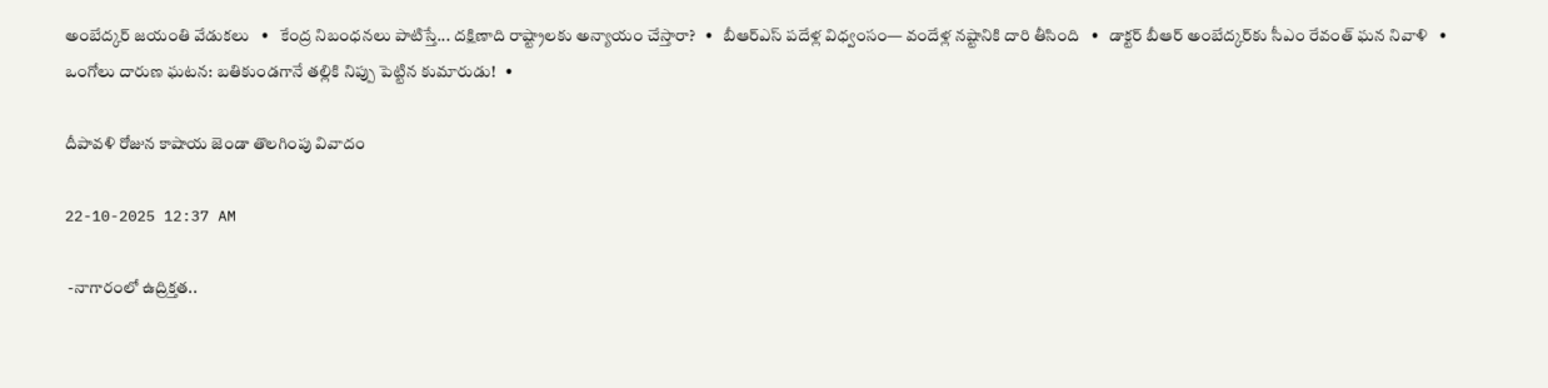అంబేద్కర్ జయంతి వేడుకలు   •   కేంద్ర నిబంధనలు పాటిస్తే... దక్షిణాది రాష్ట్రాలకు అన్యాయం చేస్తారా?   •   బీఆర్ఎస్ పదేళ్ల విధ్వంసం— వందేళ్ల నష్టానికి దారి తీసింది   •   డాక్టర్ బీఆర్ అంబేద్కర్‌కు సీఎం రేవంత్ ఘన నివాళి   •   ఒంగోలు దారుణ ఘటన: బతికుండగానే తల్లికి నిప్పు పెట్టిన కుమారుడు!   •

దీపావళి రోజున కాషాయ జెండా తొలగింపు వివాదం

22-10-2025 12:37 AM

 -నాగారంలో ఉద్రిక్తత..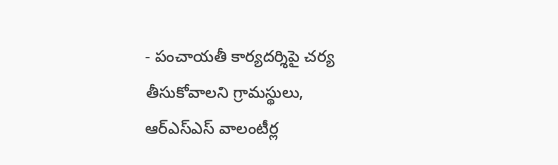- పంచాయతీ కార్యదర్శిపై చర్య తీసుకోవాలని గ్రామస్థులు, ఆర్‌ఎస్‌ఎస్ వాలంటీర్ల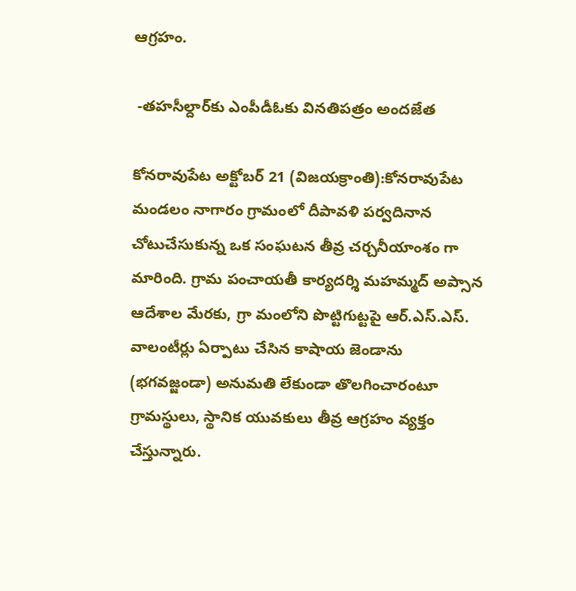ఆగ్రహం.

 -తహసీల్దార్‌కు ఎంపీడీఓకు వినతిపత్రం అందజేత

కోనరావుపేట అక్టోబర్ 21 (విజయక్రాంతి):కోనరావుపేట మండలం నాగారం గ్రామంలో దీపావళి పర్వదినాన చోటుచేసుకున్న ఒక సంఘటన తీవ్ర చర్చనీయాంశం గా మారింది. గ్రామ పంచాయతీ కార్యదర్శి మహమ్మద్ అప్సాన ఆదేశాల మేరకు, గ్రా మంలోని పొట్టిగుట్టపై ఆర్.ఎస్.ఎస్. వాలంటీర్లు ఏర్పాటు చేసిన కాషాయ జెండాను (భగవజ్జండా) అనుమతి లేకుండా తొలగించారంటూ గ్రామస్థులు, స్థానిక యువకులు తీవ్ర ఆగ్రహం వ్యక్తం చేస్తున్నారు.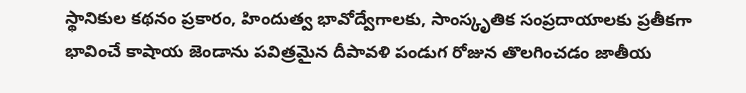స్థానికుల కథనం ప్రకారం, హిందుత్వ భావోద్వేగాలకు, సాంస్కృతిక సంప్రదాయాలకు ప్రతీకగా భావించే కాషాయ జెండాను పవిత్రమైన దీపావళి పండుగ రోజున తొలగించడం జాతీయ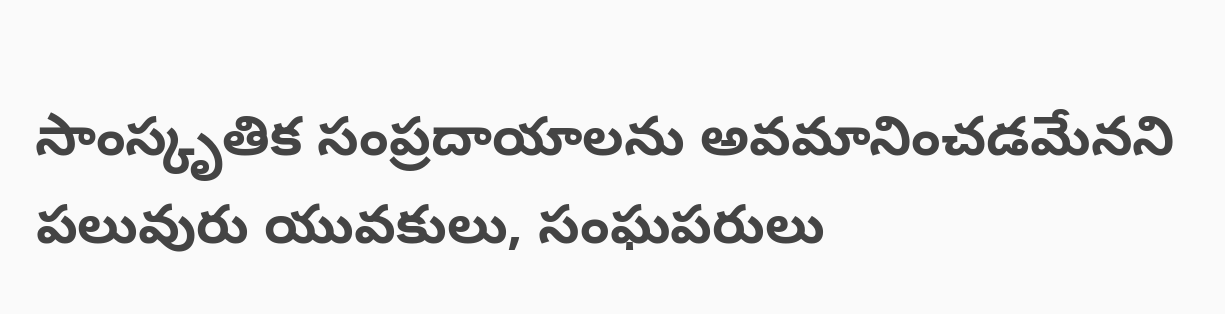సాంస్కృతిక సంప్రదాయాలను అవమానించడమేనని పలువురు యువకులు, సంఘపరులు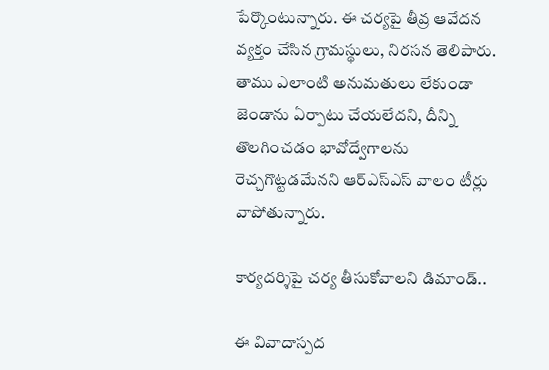పేర్కొంటున్నారు. ఈ చర్యపై తీవ్ర ఆవేదన వ్యక్తం చేసిన గ్రామస్థులు, నిరసన తెలిపారు. తాము ఎలాంటి అనుమతులు లేకుండా జెండాను ఏర్పాటు చేయలేదని, దీన్ని తొలగించడం భావోద్వేగాలను రెచ్చగొట్టడమేనని ఆర్‌ఎస్‌ఎస్ వాలం టీర్లు వాపోతున్నారు.

కార్యదర్శిపై చర్య తీసుకోవాలని డిమాండ్..

ఈ వివాదాస్పద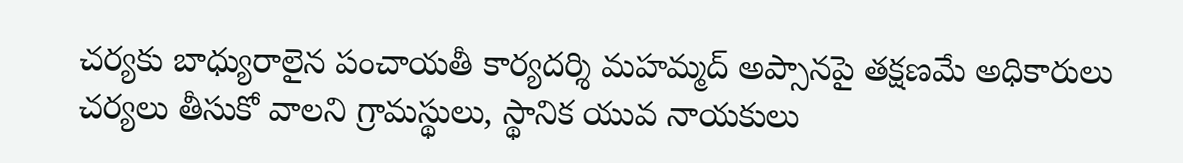చర్యకు బాధ్యురాలైన పంచాయతీ కార్యదర్శి మహమ్మద్ అప్సానపై తక్షణమే అధికారులు చర్యలు తీసుకో వాలని గ్రామస్థులు, స్థానిక యువ నాయకులు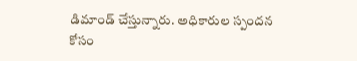డిమాండ్ చేస్తున్నారు. అధికారుల స్పందన కోసం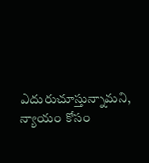ఎదురుచూస్తున్నామని, న్యాయం కోసం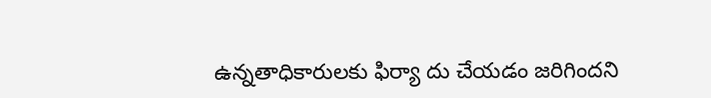ఉన్నతాధికారులకు ఫిర్యా దు చేయడం జరిగిందని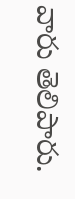వారు తెలిపారు.